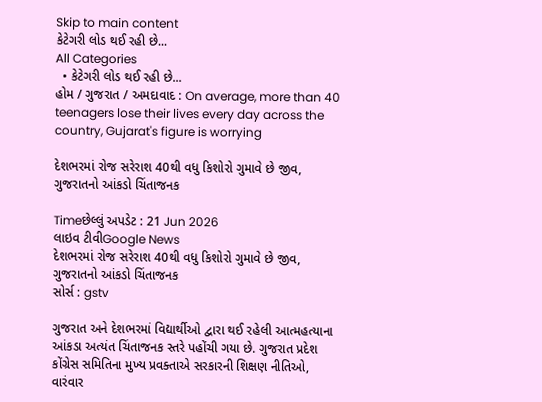Skip to main content
કેટેગરી લોડ થઈ રહી છે...
All Categories
  • કેટેગરી લોડ થઈ રહી છે...
હોમ / ગુજરાત / અમદાવાદ : On average, more than 40 teenagers lose their lives every day across the country, Gujarat's figure is worrying

દેશભરમાં રોજ સરેરાશ 40થી વધુ કિશોરો ગુમાવે છે જીવ, ગુજરાતનો આંકડો ચિંતાજનક

Timeછેલ્લું અપડેટ : 21 Jun 2026
લાઇવ ટીવીGoogle News
દેશભરમાં રોજ સરેરાશ 40થી વધુ કિશોરો ગુમાવે છે જીવ, ગુજરાતનો આંકડો ચિંતાજનક
સોર્સ : gstv

ગુજરાત અને દેશભરમાં વિદ્યાર્થીઓ દ્વારા થઈ રહેલી આત્મહત્યાના આંકડા અત્યંત ચિંતાજનક સ્તરે પહોંચી ગયા છે. ગુજરાત પ્રદેશ કોંગ્રેસ સમિતિના મુખ્ય પ્રવક્તાએ સરકારની શિક્ષણ નીતિઓ, વારંવાર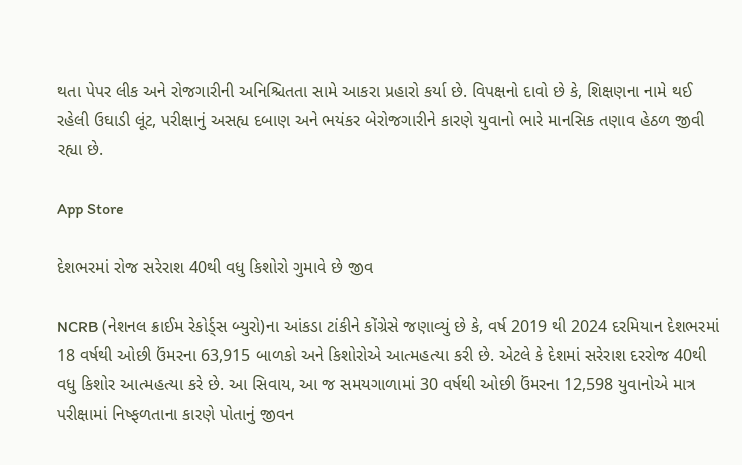થતા પેપર લીક અને રોજગારીની અનિશ્ચિતતા સામે આકરા પ્રહારો કર્યા છે. વિપક્ષનો દાવો છે કે, શિક્ષણના નામે થઈ રહેલી ઉઘાડી લૂંટ, પરીક્ષાનું અસહ્ય દબાણ અને ભયંકર બેરોજગારીને કારણે યુવાનો ભારે માનસિક તણાવ હેઠળ જીવી રહ્યા છે.

App Store

દેશભરમાં રોજ સરેરાશ 40થી વધુ કિશોરો ગુમાવે છે જીવ

NCRB (નેશનલ ક્રાઈમ રેકોર્ડ્સ બ્યુરો)ના આંકડા ટાંકીને કોંગ્રેસે જણાવ્યું છે કે, વર્ષ 2019 થી 2024 દરમિયાન દેશભરમાં 18 વર્ષથી ઓછી ઉંમરના 63,915 બાળકો અને કિશોરોએ આત્મહત્યા કરી છે. એટલે કે દેશમાં સરેરાશ દરરોજ 40થી વધુ કિશોર આત્મહત્યા કરે છે. આ સિવાય, આ જ સમયગાળામાં 30 વર્ષથી ઓછી ઉંમરના 12,598 યુવાનોએ માત્ર પરીક્ષામાં નિષ્ફળતાના કારણે પોતાનું જીવન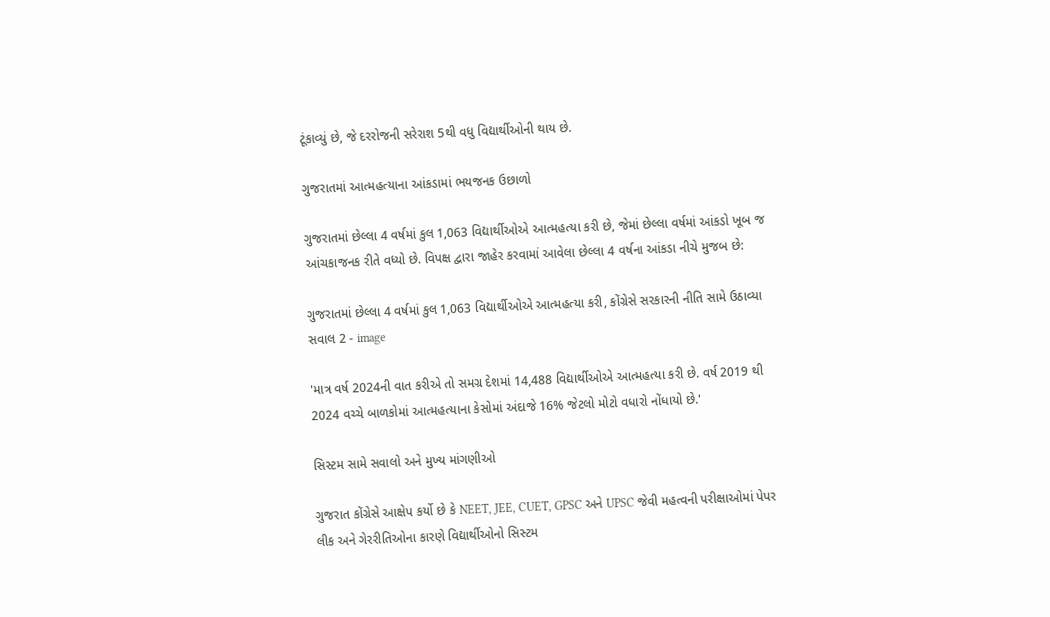ટૂંકાવ્યું છે, જે દરરોજની સરેરાશ 5થી વધુ વિદ્યાર્થીઓની થાય છે.

ગુજરાતમાં આત્મહત્યાના આંકડામાં ભયજનક ઉછાળો

ગુજરાતમાં છેલ્લા 4 વર્ષમાં કુલ 1,063 વિદ્યાર્થીઓએ આત્મહત્યા કરી છે, જેમાં છેલ્લા વર્ષમાં આંકડો ખૂબ જ આંચકાજનક રીતે વધ્યો છે. વિપક્ષ દ્વારા જાહેર કરવામાં આવેલા છેલ્લા 4 વર્ષના આંકડા નીચે મુજબ છે:

ગુજરાતમાં છેલ્લા 4 વર્ષમાં કુલ 1,063 વિદ્યાર્થીઓએ આત્મહત્યા કરી, કોંગ્રેસે સરકારની નીતિ સામે ઉઠાવ્યા સવાલ 2 - image

'માત્ર વર્ષ 2024ની વાત કરીએ તો સમગ્ર દેશમાં 14,488 વિદ્યાર્થીઓએ આત્મહત્યા કરી છે. વર્ષ 2019 થી 2024 વચ્ચે બાળકોમાં આત્મહત્યાના કેસોમાં અંદાજે 16% જેટલો મોટો વધારો નોંધાયો છે.'

સિસ્ટમ સામે સવાલો અને મુખ્ય માંગણીઓ

ગુજરાત કોંગ્રેસે આક્ષેપ કર્યો છે કે NEET, JEE, CUET, GPSC અને UPSC જેવી મહત્વની પરીક્ષાઓમાં પેપર લીક અને ગેરરીતિઓના કારણે વિદ્યાર્થીઓનો સિસ્ટમ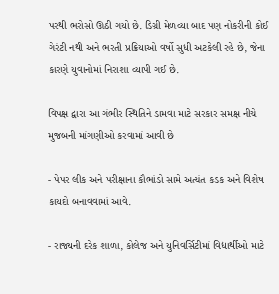પરથી ભરોસો ઊઠી ગયો છે. ડિગ્રી મેળવ્યા બાદ પણ નોકરીની કોઈ ગેરંટી નથી અને ભરતી પ્રક્રિયાઓ વર્ષો સુધી અટકેલી રહે છે, જેના કારણે યુવાનોમાં નિરાશા વ્યાપી ગઈ છે.

વિપક્ષ દ્વારા આ ગંભીર સ્થિતિને ડામવા માટે સરકાર સમક્ષ નીચે મુજબની માંગણીઓ કરવામાં આવી છે

- પેપર લીક અને પરીક્ષાના કૌભાંડો સામે અત્યંત કડક અને વિશેષ કાયદો બનાવવામાં આવે.

- રાજ્યની દરેક શાળા, કોલેજ અને યુનિવર્સિટીમાં વિદ્યાર્થીઓ માટે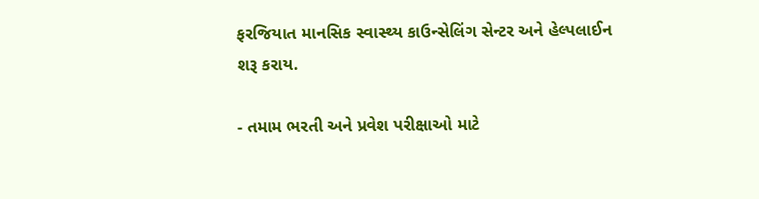ફરજિયાત માનસિક સ્વાસ્થ્ય કાઉન્સેલિંગ સેન્ટર અને હેલ્પલાઈન શરૂ કરાય.

- તમામ ભરતી અને પ્રવેશ પરીક્ષાઓ માટે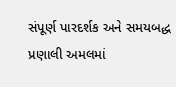સંપૂર્ણ પારદર્શક અને સમયબદ્ધ પ્રણાલી અમલમાં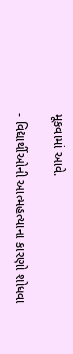મૂકવામાં આવે.

- વિદ્યાર્થીઓની આત્મહત્યાના કારણો શોધવા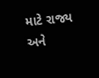માટે રાજ્ય અને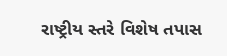રાષ્ટ્રીય સ્તરે વિશેષ તપાસ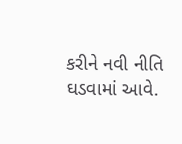કરીને નવી નીતિ ઘડવામાં આવે.